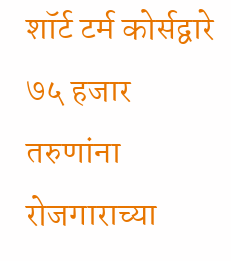शॉर्ट टर्म कोर्सद्वारे ७५ हजार तरुणांना रोजगाराच्या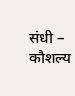संधी – कौशल्य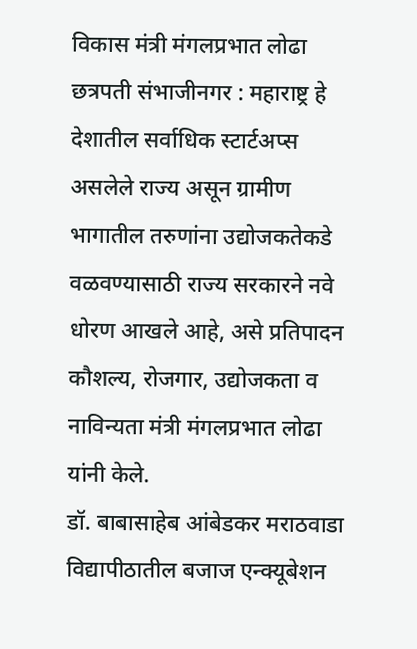विकास मंत्री मंगलप्रभात लोढा
छत्रपती संभाजीनगर : महाराष्ट्र हे देशातील सर्वाधिक स्टार्टअप्स असलेले राज्य असून ग्रामीण भागातील तरुणांना उद्योजकतेकडे वळवण्यासाठी राज्य सरकारने नवे धोरण आखले आहे, असे प्रतिपादन कौशल्य, रोजगार, उद्योजकता व नाविन्यता मंत्री मंगलप्रभात लोढा यांनी केले.
डॉ. बाबासाहेब आंबेडकर मराठवाडा विद्यापीठातील बजाज एन्क्यूबेशन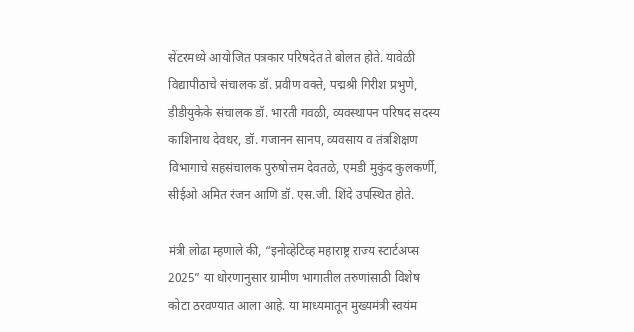सेंटरमध्ये आयोजित पत्रकार परिषदेत ते बोलत होते. यावेळी विद्यापीठाचे संचालक डॉ. प्रवीण वक्ते, पद्मश्री गिरीश प्रभुणे, डीडीयुकेके संचालक डॉ. भारती गवळी, व्यवस्थापन परिषद सदस्य काशिनाथ देवधर, डॉ. गजानन सानप, व्यवसाय व तंत्रशिक्षण विभागाचे सहसंचालक पुरुषोत्तम देवतळे, एमडी मुकुंद कुलकर्णी, सीईओ अमित रंजन आणि डॉ. एस.जी. शिंदे उपस्थित होते.

मंत्री लोढा म्हणाले की, “इनोव्हेटिव्ह महाराष्ट्र राज्य स्टार्टअप्स 2025” या धोरणानुसार ग्रामीण भागातील तरुणांसाठी विशेष कोटा ठरवण्यात आला आहे. या माध्यमातून मुख्यमंत्री स्वयंम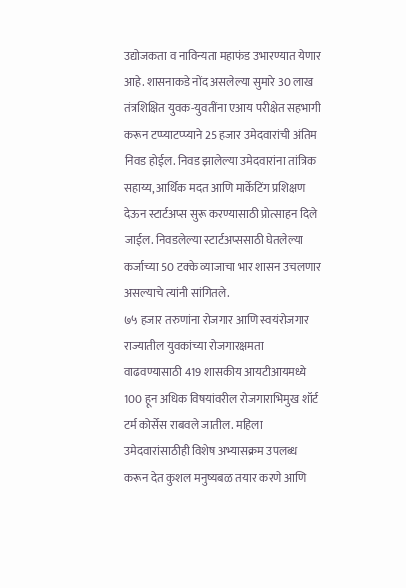उद्योजकता व नाविन्यता महाफंड उभारण्यात येणार आहे. शासनाकडे नोंद असलेल्या सुमारे 30 लाख तंत्रशिक्षित युवक-युवतींना एआय परीक्षेत सहभागी करून टप्प्याटप्प्याने 25 हजार उमेदवारांची अंतिम निवड होईल. निवड झालेल्या उमेदवारांना तांत्रिक सहाय्य, आर्थिक मदत आणि मार्केटिंग प्रशिक्षण देऊन स्टार्टअप्स सुरू करण्यासाठी प्रोत्साहन दिले जाईल. निवडलेल्या स्टार्टअप्ससाठी घेतलेल्या कर्जाच्या 50 टक्के व्याजाचा भार शासन उचलणार असल्याचे त्यांनी सांगितले.
७५ हजार तरुणांना रोजगार आणि स्वयंरोजगार
राज्यातील युवकांच्या रोजगारक्षमता वाढवण्यासाठी 419 शासकीय आयटीआयमध्ये 100 हून अधिक विषयांवरील रोजगाराभिमुख शॉर्ट टर्म कोर्सेस राबवले जातील. महिला उमेदवारांसाठीही विशेष अभ्यासक्रम उपलब्ध करून देत कुशल मनुष्यबळ तयार करणे आणि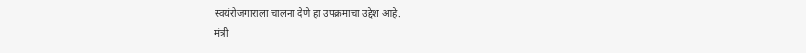स्वयंरोजगाराला चालना देणे हा उपक्रमाचा उद्देश आहे.
मंत्री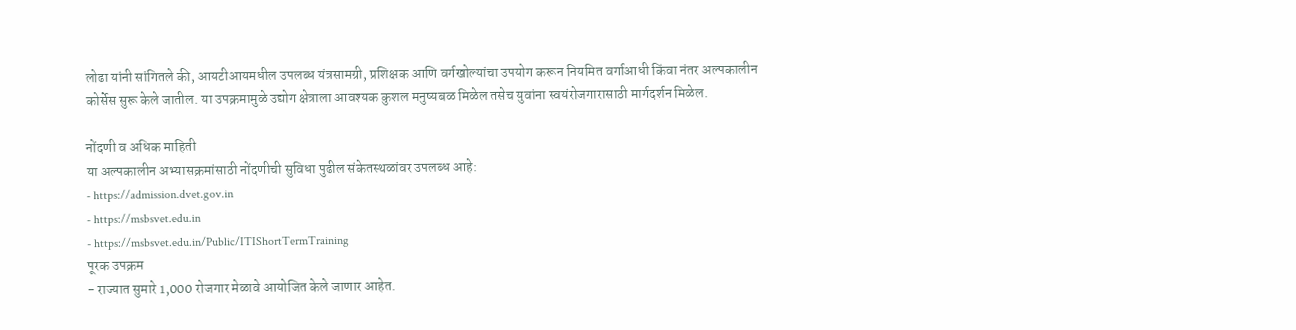लोढा यांनी सांगितले की, आयटीआयमधील उपलब्ध यंत्रसामग्री, प्रशिक्षक आणि वर्गखोल्यांचा उपयोग करून नियमित वर्गाआधी किंवा नंतर अल्पकालीन कोर्सेस सुरू केले जातील. या उपक्रमामुळे उद्योग क्षेत्राला आवश्यक कुशल मनुष्यबळ मिळेल तसेच युवांना स्वयंरोजगारासाठी मार्गदर्शन मिळेल.

नोंदणी व अधिक माहिती
या अल्पकालीन अभ्यासक्रमांसाठी नोंदणीची सुविधा पुढील संकेतस्थळांवर उपलब्ध आहे:
- https://admission.dvet.gov.in
- https://msbsvet.edu.in
- https://msbsvet.edu.in/Public/ITIShortTermTraining
पूरक उपक्रम
- राज्यात सुमारे 1,000 रोजगार मेळावे आयोजित केले जाणार आहेत.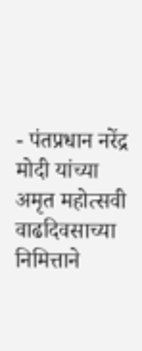- पंतप्रधान नरेंद्र मोदी यांच्या अमृत महोत्सवी वाढदिवसाच्या निमित्ताने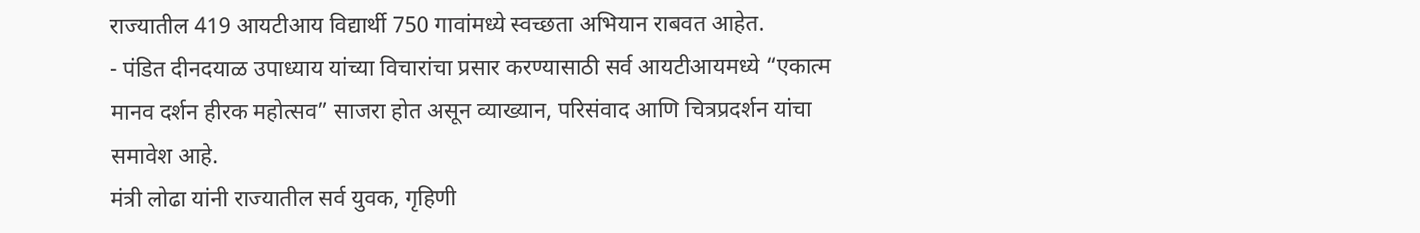राज्यातील 419 आयटीआय विद्यार्थी 750 गावांमध्ये स्वच्छता अभियान राबवत आहेत.
- पंडित दीनदयाळ उपाध्याय यांच्या विचारांचा प्रसार करण्यासाठी सर्व आयटीआयमध्ये “एकात्म मानव दर्शन हीरक महोत्सव” साजरा होत असून व्याख्यान, परिसंवाद आणि चित्रप्रदर्शन यांचा समावेश आहे.
मंत्री लोढा यांनी राज्यातील सर्व युवक, गृहिणी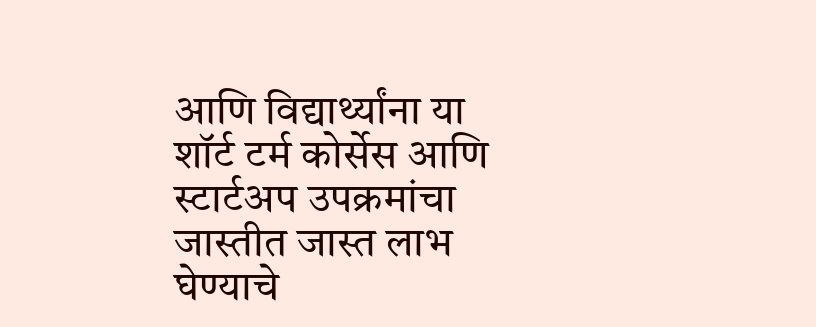आणि विद्यार्थ्यांना या शॉर्ट टर्म कोर्सेस आणि स्टार्टअप उपक्रमांचा जास्तीत जास्त लाभ घेण्याचे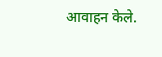आवाहन केले.